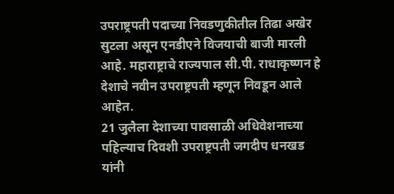उपराष्ट्रपती पदाच्या निवडणुकीतील तिढा अखेर सुटला असून एनडीएने विजयाची बाजी मारली आहे. महाराष्ट्राचे राज्यपाल सी.पी. राधाकृष्णन हे देशाचे नवीन उपराष्ट्रपती म्हणून निवडून आले आहेत.
21 जुलैला देशाच्या पावसाळी अधिवेशनाच्या पहिल्याच दिवशी उपराष्ट्रपती जगदीप धनखड यांनी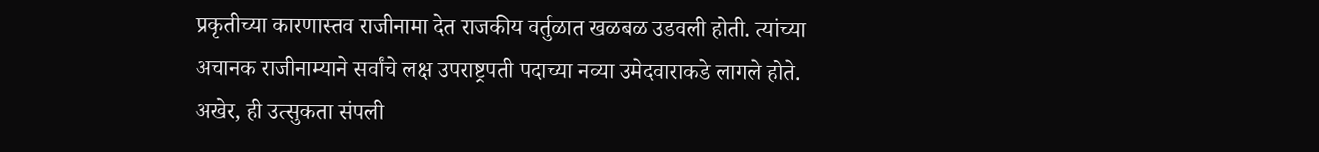प्रकृतीच्या कारणास्तव राजीनामा देत राजकीय वर्तुळात खळबळ उडवली होती. त्यांच्या अचानक राजीनाम्याने सर्वांचे लक्ष उपराष्ट्रपती पदाच्या नव्या उमेदवाराकडे लागले होते. अखेर, ही उत्सुकता संपली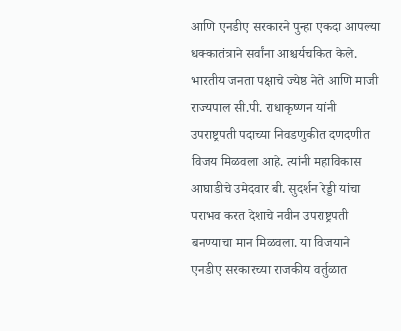आणि एनडीए सरकारने पुन्हा एकदा आपल्या धक्कातंत्राने सर्वांना आश्चर्यचकित केले. भारतीय जनता पक्षाचे ज्येष्ठ नेते आणि माजी राज्यपाल सी.पी. राधाकृष्णन यांनी उपराष्ट्रपती पदाच्या निवडणुकीत दणदणीत विजय मिळवला आहे. त्यांनी महाविकास आघाडीचे उमेदवार बी. सुदर्शन रेड्डी यांचा पराभव करत देशाचे नवीन उपराष्ट्रपती बनण्याचा मान मिळवला. या विजयाने एनडीए सरकारच्या राजकीय वर्तुळात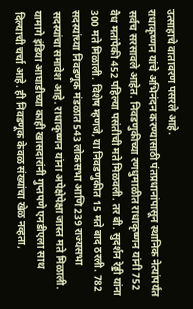उत्साहाचे वातावरण पसरले आहे.
राधाकृष्णन यांचे अभिनंदन करण्यासाठी पंतप्रधानांपासून स्थानिक नेत्यांपर्यंत सर्वच सरसावले आहेत. निवडणुकीच्या रणधुमाळीत राधाकृष्णन यांनी 752 वैध मतांपैकी 452 पहिल्या पसंतीची मते मिळवली. तर बी. सुदर्शन रेड्डी यांना 300 मते मिळाली. विशेष म्हणजे, या निवडणुकीत 15 मते बाद ठरली. 782 सदस्यांच्या निवडणूक मंडळात 543 लोकसभा आणि 239 राज्यसभा सदस्यांचा समावेश आहे. राधाकृष्णन यांना अपेक्षेपेक्षा जास्त मते मिळाली. यामागे इंडिया आघाडीच्या काही खासदारांनी गुप्तपणे एनडीएला साथ दिल्याची चर्चा आहे. ही निवडणूक केवळ संख्यांचा खेळ नव्हता,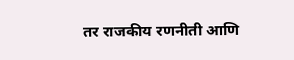तर राजकीय रणनीती आणि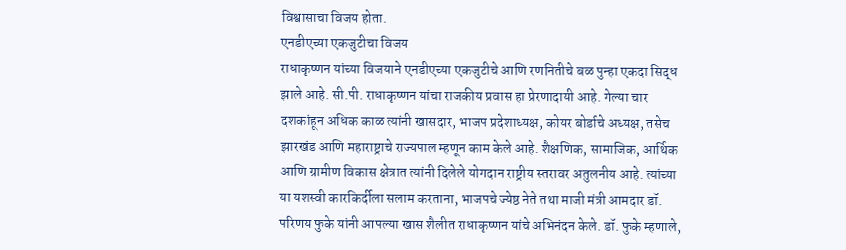विश्वासाचा विजय होता.
एनडीएच्या एकजुटीचा विजय
राधाकृष्णन यांच्या विजयाने एनडीएच्या एकजुटीचे आणि रणनितीचे बळ पुन्हा एकदा सिद्ध झाले आहे. सी.पी. राधाकृष्णन यांचा राजकीय प्रवास हा प्रेरणादायी आहे. गेल्या चार दशकांहून अधिक काळ त्यांनी खासदार, भाजप प्रदेशाध्यक्ष, कोयर बोर्डाचे अध्यक्ष, तसेच झारखंड आणि महाराष्ट्राचे राज्यपाल म्हणून काम केले आहे. शैक्षणिक, सामाजिक, आर्थिक आणि ग्रामीण विकास क्षेत्रात त्यांनी दिलेले योगदान राष्ट्रीय स्तरावर अतुलनीय आहे. त्यांच्या या यशस्वी कारकिर्दीला सलाम करताना, भाजपचे ज्येष्ठ नेते तथा माजी मंत्री आमदार डॉ. परिणय फुके यांनी आपल्या खास शैलीत राधाकृष्णन यांचे अभिनंदन केले. डॉ. फुके म्हणाले,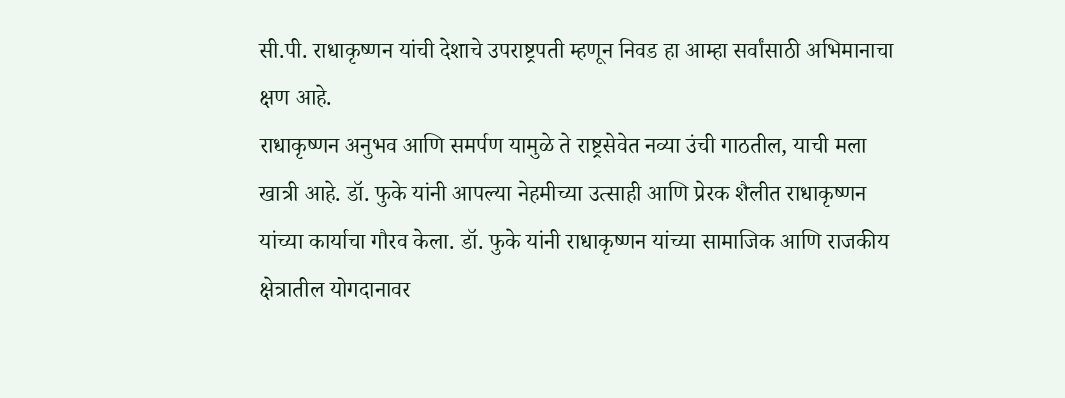सी.पी. राधाकृष्णन यांची देशाचे उपराष्ट्रपती म्हणून निवड हा आम्हा सर्वांसाठी अभिमानाचा क्षण आहे.
राधाकृष्णन अनुभव आणि समर्पण यामुळे ते राष्ट्रसेवेत नव्या उंची गाठतील, याची मला खात्री आहे. डॉ. फुके यांनी आपल्या नेहमीच्या उत्साही आणि प्रेरक शैलीत राधाकृष्णन यांच्या कार्याचा गौरव केला. डॉ. फुके यांनी राधाकृष्णन यांच्या सामाजिक आणि राजकीय क्षेत्रातील योगदानावर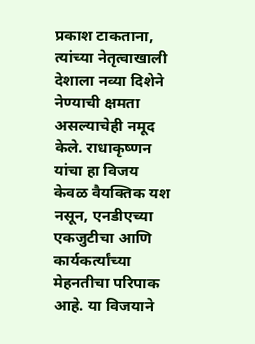प्रकाश टाकताना, त्यांच्या नेतृत्वाखाली देशाला नव्या दिशेने नेण्याची क्षमता असल्याचेही नमूद केले. राधाकृष्णन यांचा हा विजय केवळ वैयक्तिक यश नसून, एनडीएच्या एकजुटीचा आणि कार्यकर्त्यांच्या मेहनतीचा परिपाक आहे. या विजयाने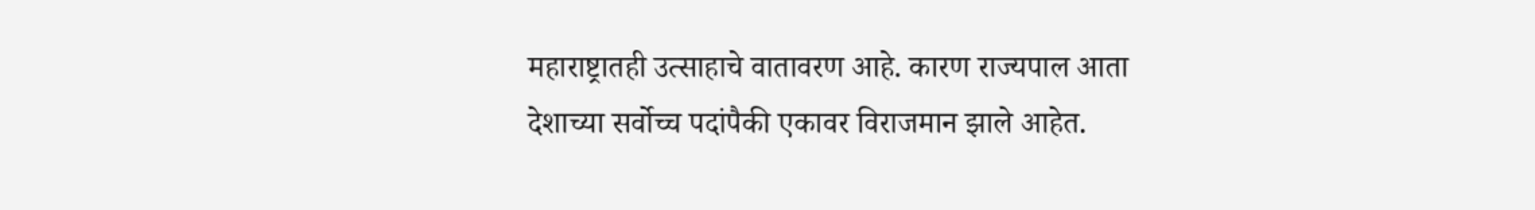महाराष्ट्रातही उत्साहाचे वातावरण आहे. कारण राज्यपाल आता देशाच्या सर्वोच्च पदांपैकी एकावर विराजमान झाले आहेत.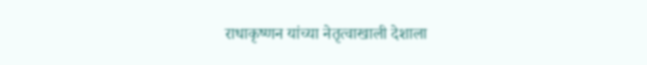राधाकृष्णन यांच्या नेतृत्वाखाली देशाला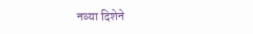नव्या दिशेने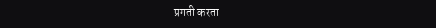प्रगती करता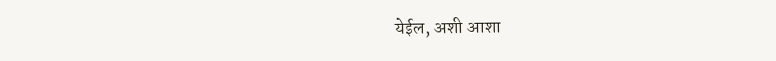येईल, अशी आशा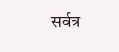सर्वत्र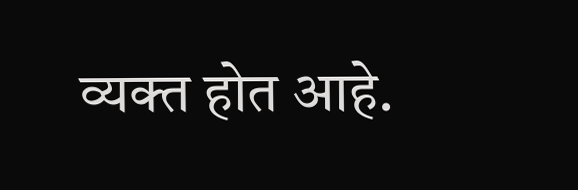व्यक्त होत आहे.